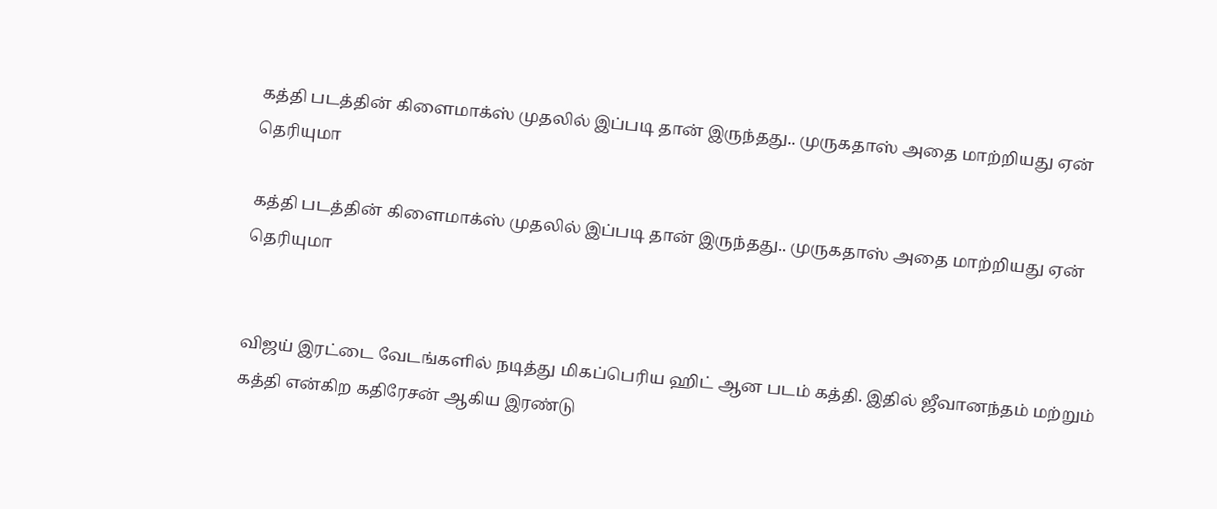கத்தி படத்தின் கிளைமாக்ஸ் முதலில் இப்படி தான் இருந்தது.. முருகதாஸ் அதை மாற்றியது ஏன் தெரியுமா

கத்தி படத்தின் கிளைமாக்ஸ் முதலில் இப்படி தான் இருந்தது.. முருகதாஸ் அதை மாற்றியது ஏன் தெரியுமா


விஜய் இரட்டை வேடங்களில் நடித்து மிகப்பெரிய ஹிட் ஆன படம் கத்தி. இதில் ஜீவானந்தம் மற்றும் கத்தி என்கிற கதிரேசன் ஆகிய இரண்டு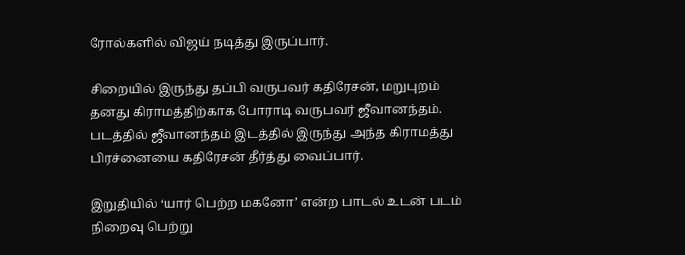ரோல்களில் விஜய் நடித்து இருப்பார்.

சிறையில் இருந்து தப்பி வருபவர் கதிரேசன், மறுபுறம் தனது கிராமத்திற்காக போராடி வருபவர் ஜீவானந்தம். படத்தில் ஜீவானந்தம் இடத்தில் இருந்து அந்த கிராமத்து பிரச்னையை கதிரேசன் தீர்த்து வைப்பார்.

இறுதியில் ‘யார் பெற்ற மகனோ’ என்ற பாடல் உடன் படம் நிறைவு பெற்று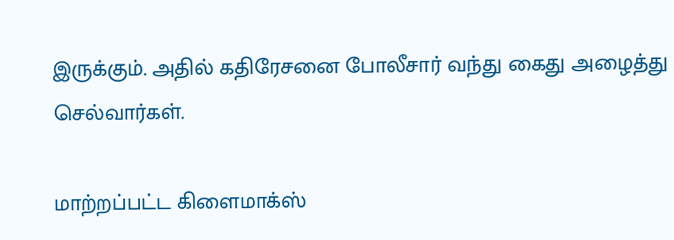இருக்கும். அதில் கதிரேசனை போலீசார் வந்து கைது அழைத்து செல்வார்கள்.

மாற்றப்பட்ட கிளைமாக்ஸ்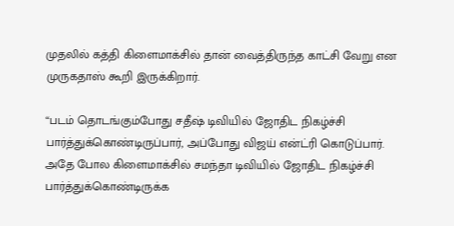முதலில் கத்தி கிளைமாக்சில் தான் வைத்திருந்த காட்சி வேறு என முருகதாஸ் கூறி இருக்கிறார்.

“படம் தொடங்கும்போது சதீஷ் டிவியில் ஜோதிட நிகழ்ச்சி பார்த்துக்கொண்டிருப்பார், அப்போது விஜய் என்ட்ரி கொடுப்பார். அதே போல கிளைமாக்சில் சமந்தா டிவியில் ஜோதிட நிகழ்ச்சி பார்த்துக்கொண்டிருக்க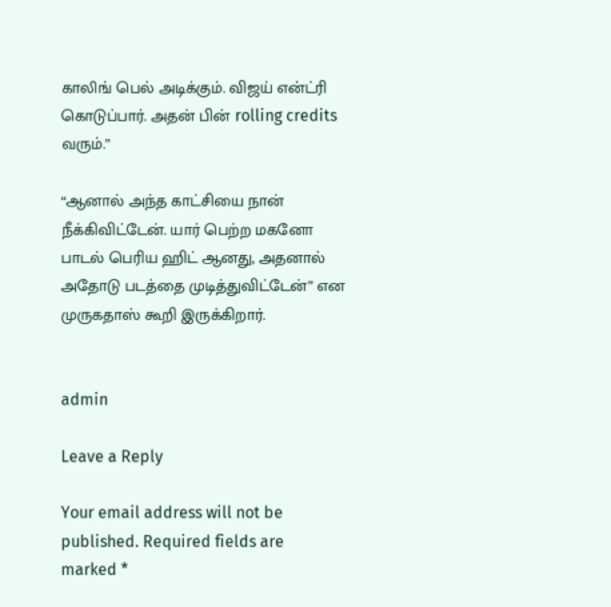காலிங் பெல் அடிக்கும். விஜய் என்ட்ரி கொடுப்பார். அதன் பின் rolling credits வரும்.”

“ஆனால் அந்த காட்சியை நான் நீக்கிவிட்டேன். யார் பெற்ற மகனோ பாடல் பெரிய ஹிட் ஆனது, அதனால் அதோடு படத்தை முடித்துவிட்டேன்” என முருகதாஸ் கூறி இருக்கிறார்.


admin

Leave a Reply

Your email address will not be published. Required fields are marked *